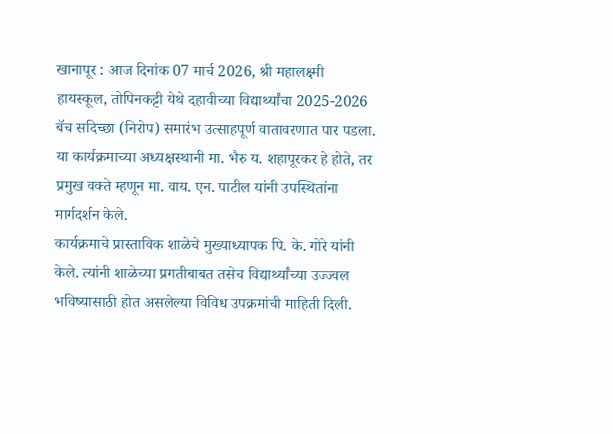खानापूर : आज दिनांक 07 मार्च 2026, श्री महालक्ष्मी हायस्कूल, तोपिनकट्टी येथे दहावीच्या विद्यार्थ्यांचा 2025-2026 बॅच सदिच्छा (निरोप) समारंभ उत्साहपूर्ण वातावरणात पार पडला. या कार्यक्रमाच्या अध्यक्षस्थानी मा. भैरु य. शहापूरकर हे होते, तर प्रमुख वक्ते म्हणून मा. वाय. एन. पाटील यांनी उपस्थितांना मार्गदर्शन केले.
कार्यक्रमाचे प्रास्ताविक शाळेचे मुख्याध्यापक पि. के. गोरे यांनी केले. त्यांनी शाळेच्या प्रगतीबाबत तसेच विद्यार्थ्यांच्या उज्ज्वल भविष्यासाठी होत असलेल्या विविध उपक्रमांची माहिती दिली.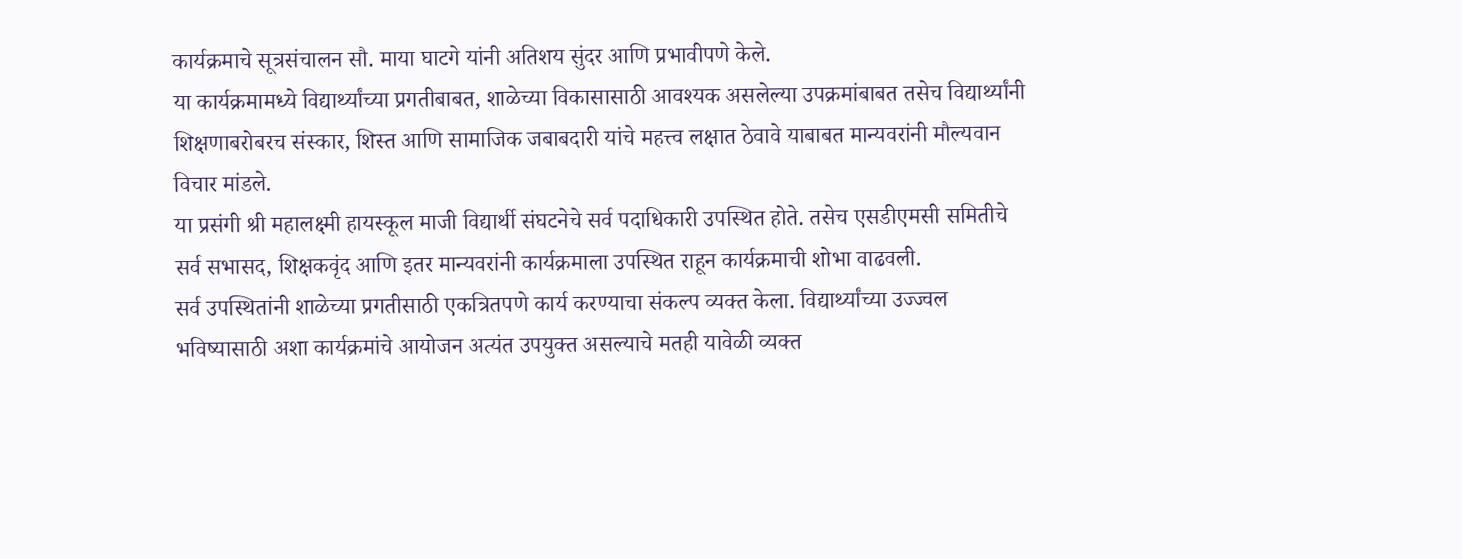कार्यक्रमाचे सूत्रसंचालन सौ. माया घाटगे यांनी अतिशय सुंदर आणि प्रभावीपणे केले.
या कार्यक्रमामध्ये विद्यार्थ्यांच्या प्रगतीबाबत, शाळेच्या विकासासाठी आवश्यक असलेल्या उपक्रमांबाबत तसेच विद्यार्थ्यांनी शिक्षणाबरोबरच संस्कार, शिस्त आणि सामाजिक जबाबदारी यांचे महत्त्व लक्षात ठेवावे याबाबत मान्यवरांनी मौल्यवान विचार मांडले.
या प्रसंगी श्री महालक्ष्मी हायस्कूल माजी विद्यार्थी संघटनेचे सर्व पदाधिकारी उपस्थित होते. तसेच एसडीएमसी समितीचे सर्व सभासद, शिक्षकवृंद आणि इतर मान्यवरांनी कार्यक्रमाला उपस्थित राहून कार्यक्रमाची शोभा वाढवली.
सर्व उपस्थितांनी शाळेच्या प्रगतीसाठी एकत्रितपणे कार्य करण्याचा संकल्प व्यक्त केला. विद्यार्थ्यांच्या उज्ज्वल भविष्यासाठी अशा कार्यक्रमांचे आयोजन अत्यंत उपयुक्त असल्याचे मतही यावेळी व्यक्त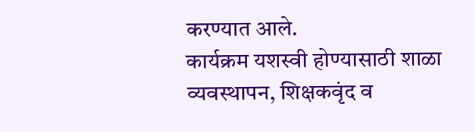करण्यात आले.
कार्यक्रम यशस्वी होण्यासाठी शाळा व्यवस्थापन, शिक्षकवृंद व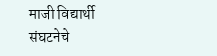माजी विद्यार्थी संघटनेचे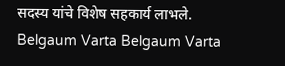सदस्य यांचे विशेष सहकार्य लाभले.
Belgaum Varta Belgaum Varta